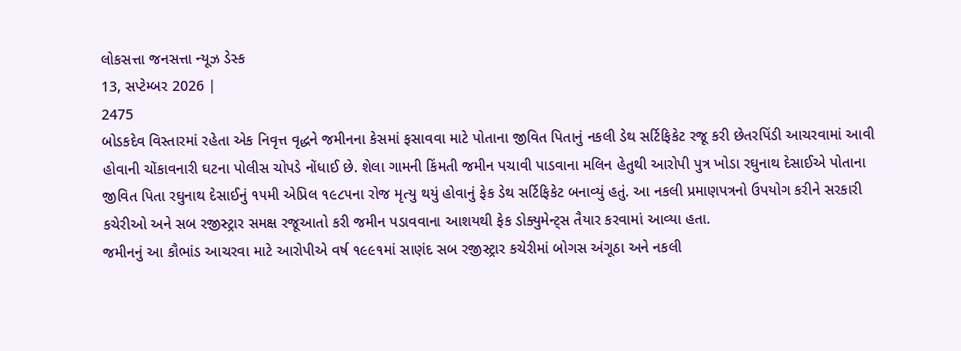લોકસત્તા જનસત્તા ન્યૂઝ ડેસ્ક
13, સપ્ટેમ્બર 2026 |
2475
બોડકદેવ વિસ્તારમાં રહેતા એક નિવૃત્ત વૃદ્ધને જમીનના કેસમાં ફસાવવા માટે પોતાના જીવિત પિતાનું નકલી ડેથ સર્ટિફિકેટ રજૂ કરી છેતરપિંડી આચરવામાં આવી હોવાની ચોંકાવનારી ઘટના પોલીસ ચોપડે નોંધાઈ છે. શેલા ગામની કિંમતી જમીન પચાવી પાડવાના મલિન હેતુથી આરોપી પુત્ર ખોડા રઘુનાથ દેસાઈએ પોતાના જીવિત પિતા રઘુનાથ દેસાઈનું ૧૫મી એપ્રિલ ૧૯૮૫ના રોજ મૃત્યુ થયું હોવાનું ફેક ડેથ સર્ટિફિકેટ બનાવ્યું હતું. આ નકલી પ્રમાણપત્રનો ઉપયોગ કરીને સરકારી કચેરીઓ અને સબ રજીસ્ટ્રાર સમક્ષ રજૂઆતો કરી જમીન પડાવવાના આશયથી ફેક ડોક્યુમેન્ટ્સ તૈયાર કરવામાં આવ્યા હતા.
જમીનનું આ કૌભાંડ આચરવા માટે આરોપીએ વર્ષ ૧૯૯૧માં સાણંદ સબ રજીસ્ટ્રાર કચેરીમાં બોગસ અંગૂઠા અને નકલી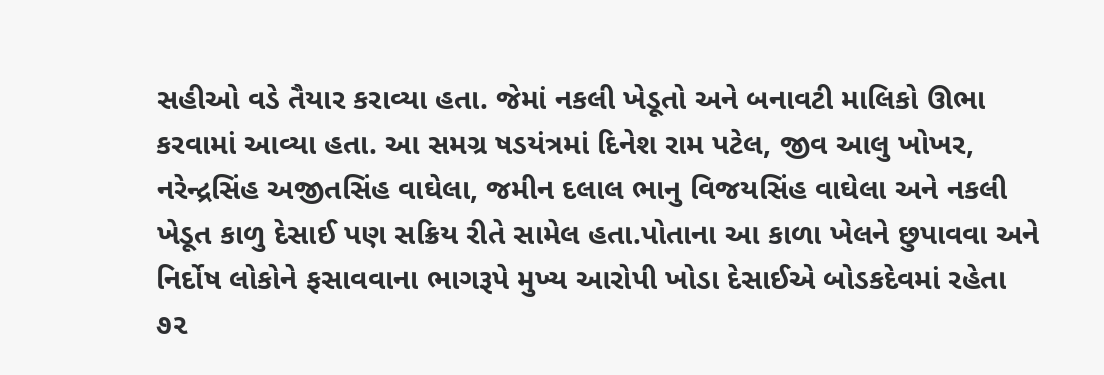સહીઓ વડે તૈયાર કરાવ્યા હતા. જેમાં નકલી ખેડૂતો અને બનાવટી માલિકો ઊભા કરવામાં આવ્યા હતા. આ સમગ્ર ષડયંત્રમાં દિનેશ રામ પટેલ, જીવ આલુ ખોખર, નરેન્દ્રસિંહ અજીતસિંહ વાઘેલા, જમીન દલાલ ભાનુ વિજયસિંહ વાઘેલા અને નકલી ખેડૂત કાળુ દેસાઈ પણ સક્રિય રીતે સામેલ હતા.પોતાના આ કાળા ખેલને છુપાવવા અને નિર્દોષ લોકોને ફસાવવાના ભાગરૂપે મુખ્ય આરોપી ખોડા દેસાઈએ બોડકદેવમાં રહેતા ૭૨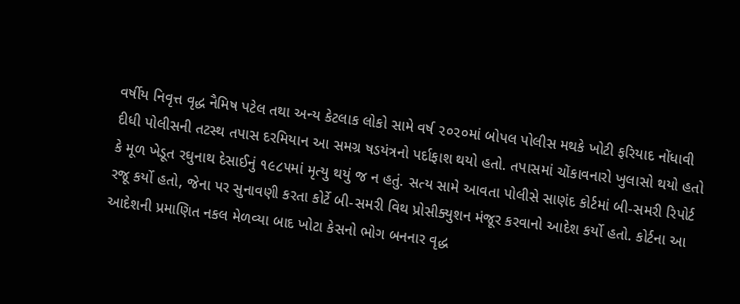વર્ષીય નિવૃત્ત વૃદ્ધ નૈમિષ પટેલ તથા અન્ય કેટલાક લોકો સામે વર્ષ ૨૦૨૦માં બોપલ પોલીસ મથકે ખોટી ફરિયાદ નોંધાવી દીધી પોલીસની તટસ્થ તપાસ દરમિયાન આ સમગ્ર ષડયંત્રનો પર્દાફાશ થયો હતો. તપાસમાં ચોંકાવનારો ખુલાસો થયો હતો કે મૂળ ખેડૂત રઘુનાથ દેસાઈનું ૧૯૮૫માં મૃત્યુ થયું જ ન હતું. સત્ય સામે આવતા પોલીસે સાણંદ કોર્ટમાં બી-સમરી રિપોર્ટ રજૂ કર્યો હતો, જેના પર સુનાવણી કરતા કોર્ટે બી-સમરી વિથ પ્રોસીક્યુશન મંજૂર કરવાનો આદેશ કર્યો હતો. કોર્ટના આ આદેશની પ્રમાણિત નકલ મેળવ્યા બાદ ખોટા કેસનો ભોગ બનનાર વૃદ્ધ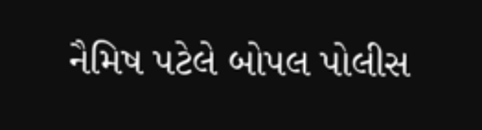નૈમિષ પટેલે બોપલ પોલીસ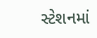સ્ટેશનમાં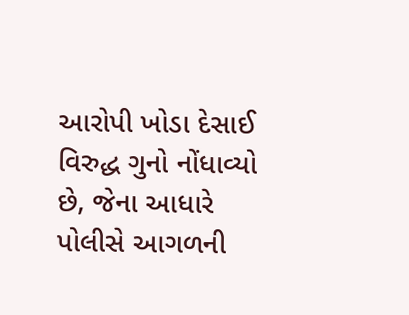આરોપી ખોડા દેસાઈ વિરુદ્ધ ગુનો નોંધાવ્યો છે, જેના આધારે પોલીસે આગળની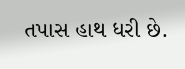તપાસ હાથ ધરી છે.